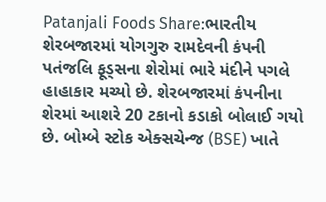Patanjali Foods Share:ભારતીય શેરબજારમાં યોગગુરુ રામદેવની કંપની પતંજલિ ફૂડ્સના શેરોમાં ભારે મંદીને પગલે હાહાકાર મચ્યો છે. શેરબજારમાં કંપનીના શેરમાં આશરે 20 ટકાનો કડાકો બોલાઈ ગયો છે. બોમ્બે સ્ટોક એક્સચેન્જ (BSE) ખાતે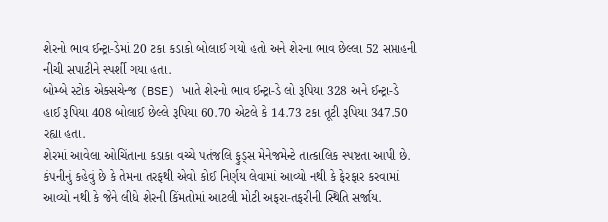શેરનો ભાવ ઈન્ટ્રા-ડેમાં 20 ટકા કડાકો બોલાઈ ગયો હતો અને શેરના ભાવ છેલ્લા 52 સપ્તાહની નીચી સપાટીને સ્પર્શી ગયા હતા.
બોમ્બે સ્ટોક એક્સચેન્જ (BSE) ખાતે શેરનો ભાવ ઈન્ટ્રા-ડે લો રૂપિયા 328 અને ઈન્ટ્રા-ડે હાઈ રૂપિયા 408 બોલાઈ છેલ્લે રૂપિયા 60.70 એટલે કે 14.73 ટકા તૂટી રૂપિયા 347.50 રહ્યા હતા.
શેરમાં આવેલા ઓચિંતાના કડાકા વચ્ચે પતંજલિ ફુડ્સ મેનેજમેન્ટે તાત્કાલિક સ્પષ્ટતા આપી છે. કંપનીનું કહેવું છે કે તેમના તરફથી એવો કોઈ નિર્ણય લેવામાં આવ્યો નથી કે ફેરફાર કરવામાં આવ્યો નથી કે જેને લીધે શેરની કિંમતોમાં આટલી મોટી અફરા-તફરીની સ્થિતિ સર્જાય.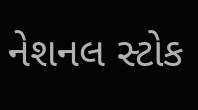નેશનલ સ્ટોક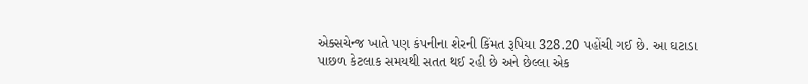એક્સચેન્જ ખાતે પણ કંપનીના શેરની કિંમત રૂપિયા 328.20 પહોંચી ગઈ છે. આ ઘટાડા પાછળ કેટલાક સમયથી સતત થઈ રહી છે અને છેલ્લા એક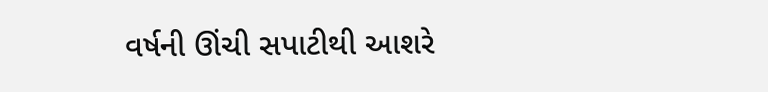વર્ષની ઊંચી સપાટીથી આશરે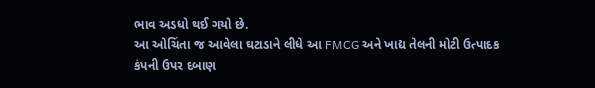ભાવ અડધો થઈ ગયો છે.
આ ઓચિંતા જ આવેલા ઘટાડાને લીધે આ FMCG અને ખાદ્ય તેલની મોટી ઉત્પાદક કંપની ઉપર દબાણ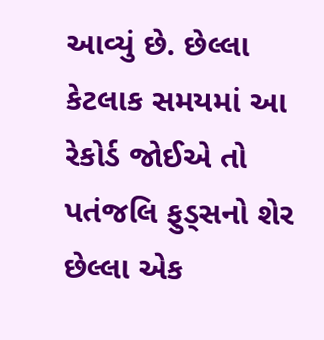આવ્યું છે. છેલ્લા કેટલાક સમયમાં આ રેકોર્ડ જોઈએ તો પતંજલિ ફુડ્સનો શેર છેલ્લા એક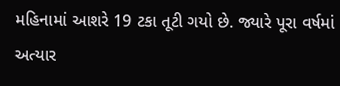મહિનામાં આશરે 19 ટકા તૂટી ગયો છે. જ્યારે પૂરા વર્ષમાં અત્યાર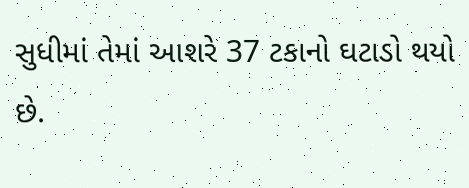સુધીમાં તેમાં આશરે 37 ટકાનો ઘટાડો થયો છે.